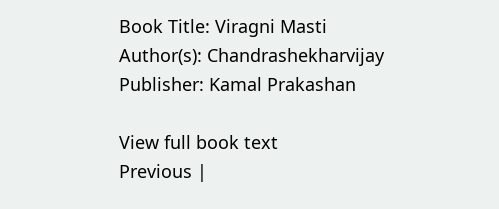Book Title: Viragni Masti
Author(s): Chandrashekharvijay
Publisher: Kamal Prakashan

View full book text
Previous |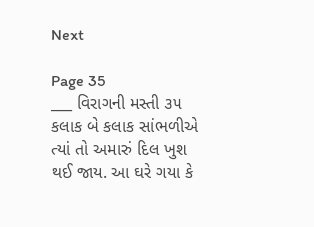Next

Page 35
___ વિરાગની મસ્તી ૩૫ કલાક બે કલાક સાંભળીએ ત્યાં તો અમારું દિલ ખુશ થઈ જાય. આ ઘરે ગયા કે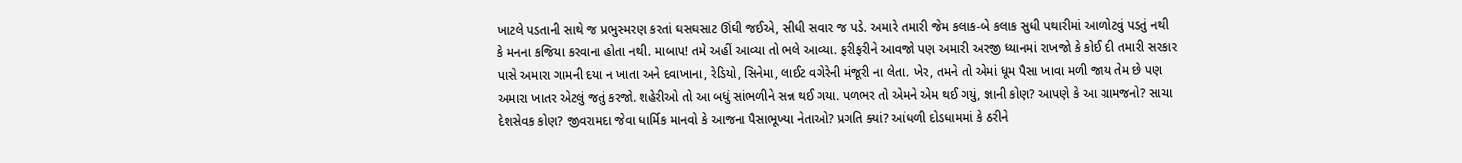ખાટલે પડતાની સાથે જ પ્રભુસ્મરણ કરતાં ઘસઘસાટ ઊંઘી જઈએ, સીધી સવાર જ પડે. અમારે તમારી જેમ કલાક-બે કલાક સુધી પથારીમાં આળોટવું પડતું નથી કે મનના કજિયા કરવાના હોતા નથી. માબાપ! તમે અહીં આવ્યા તો ભલે આવ્યા. ફરીફરીને આવજો પણ અમારી અરજી ધ્યાનમાં રાખજો કે કોઈ દી તમારી સરકાર પાસે અમારા ગામની દયા ન ખાતા અને દવાખાના, રેડિયો, સિનેમા, લાઈટ વગેરેની મંજૂરી ના લેતા. ખેર, તમને તો એમાં ધૂમ પૈસા ખાવા મળી જાય તેમ છે પણ અમારા ખાતર એટલું જતું કરજો. શહેરીઓ તો આ બધું સાંભળીને સન્ન થઈ ગયા. પળભર તો એમને એમ થઈ ગયું, જ્ઞાની કોણ? આપણે કે આ ગ્રામજનો? સાચા દેશસેવક કોણ? જીવરામદા જેવા ધાર્મિક માનવો કે આજના પૈસાભૂખ્યા નેતાઓ? પ્રગતિ ક્યાં? આંધળી દોડધામમાં કે ઠરીને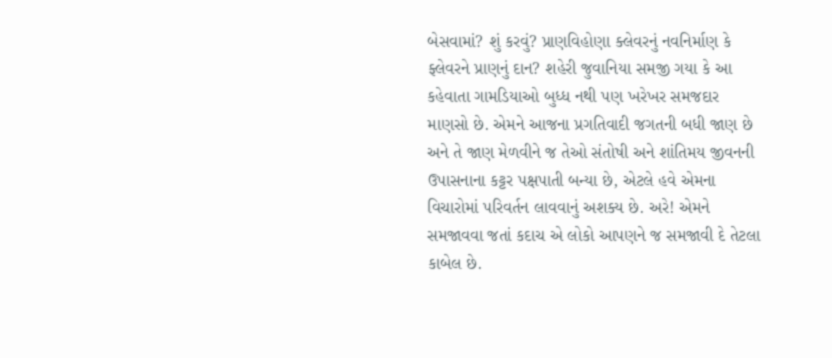બેસવામાં? શું કરવું? પ્રાણવિહોણા ક્લેવરનું નવનિર્માણ કે ફ્લેવરને પ્રાણનું દાન? શહેરી જુવાનિયા સમજી ગયા કે આ કહેવાતા ગામડિયાઓ બુધ્ધ નથી પણ ખરેખર સમજદાર માણસો છે. એમને આજના પ્રગતિવાદી જગતની બધી જાણ છે અને તે જાણ મેળવીને જ તેઓ સંતોષી અને શાંતિમય જીવનની ઉપાસનાના કટ્ટર પક્ષપાતી બન્યા છે, એટલે હવે એમના વિચારોમાં પરિવર્તન લાવવાનું અશક્ય છે. અરે! એમને સમજાવવા જતાં કદાચ એ લોકો આપણને જ સમજાવી દે તેટલા કાબેલ છે.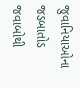જુવાનિયાઓના જડબાતોડ જવાબોથી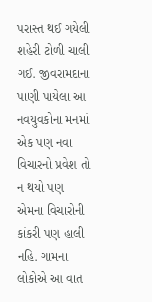પરાસ્ત થઈ ગયેલી શહેરી ટોળી ચાલી ગઈ. જીવરામદાના પાણી પાયેલા આ નવયુવકોના મનમાં એક પણ નવા વિચારનો પ્રવેશ તો ન થયો પણ એમના વિચારોની કાંકરી પણ હાલી નહિ. ગામના લોકોએ આ વાત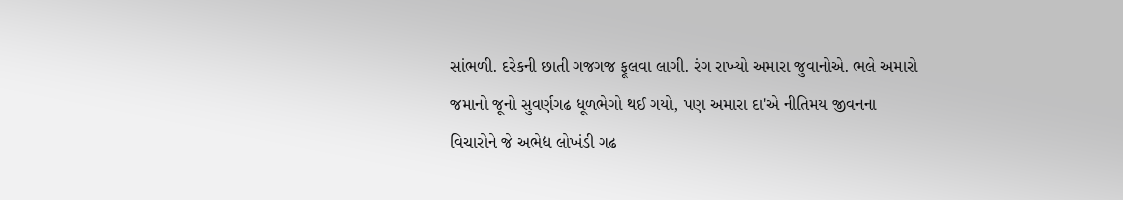સાંભળી. દરેકની છાતી ગજગજ ફૂલવા લાગી. રંગ રાખ્યો અમારા જુવાનોએ. ભલે અમારો જમાનો જૂનો સુવર્ણગઢ ધૂળભેગો થઈ ગયો, પણ અમારા દા'એ નીતિમય જીવનના વિચારોને જે અભેદ્ય લોખંડી ગઢ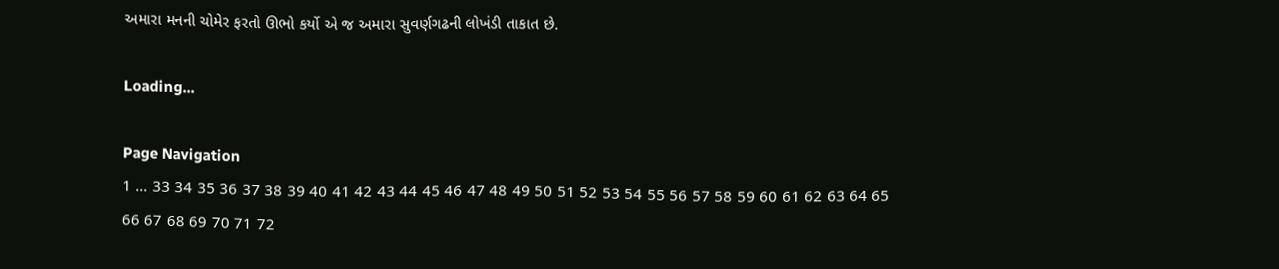અમારા મનની ચોમેર ફરતો ઊભો કર્યો એ જ અમારા સુવર્ણગઢની લોખંડી તાકાત છે.

Loading...

Page Navigation
1 ... 33 34 35 36 37 38 39 40 41 42 43 44 45 46 47 48 49 50 51 52 53 54 55 56 57 58 59 60 61 62 63 64 65 66 67 68 69 70 71 72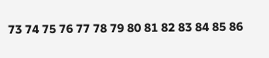73 74 75 76 77 78 79 80 81 82 83 84 85 86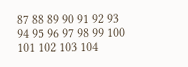87 88 89 90 91 92 93 94 95 96 97 98 99 100 101 102 103 104